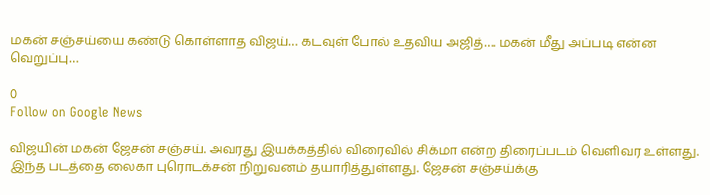மகன் சஞ்சய்யை கண்டு கொள்ளாத விஜய்… கடவுள் போல் உதவிய அஜித்…. மகன் மீது அப்படி என்ன வெறுப்பு…

0
Follow on Google News

விஜயின் மகன் ஜேசன் சஞ்சய். அவரது இயக்கத்தில் விரைவில் சிக்மா என்ற திரைப்படம் வெளிவர உள்ளது. இந்த படத்தை லைகா புரொடக்சன் நிறுவனம் தயாரித்துள்ளது. ஜேசன் சஞ்சய்க்கு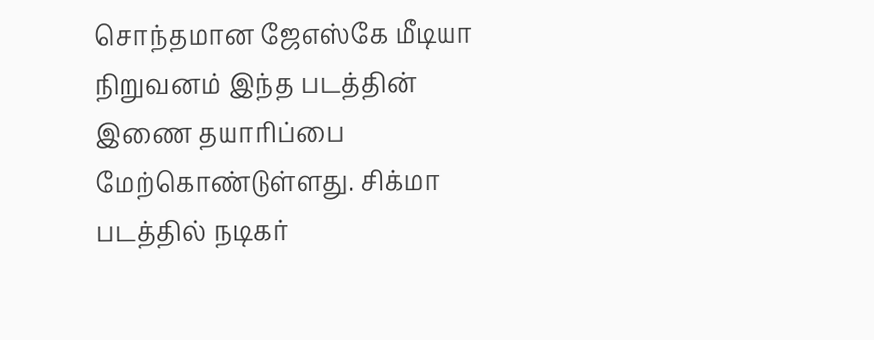சொந்தமான ஜேஎஸ்கே மீடியா நிறுவனம் இந்த படத்தின் இணை தயாரிப்பை மேற்கொண்டுள்ளது. சிக்மா படத்தில் நடிகர்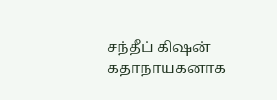சந்தீப் கிஷன் கதாநாயகனாக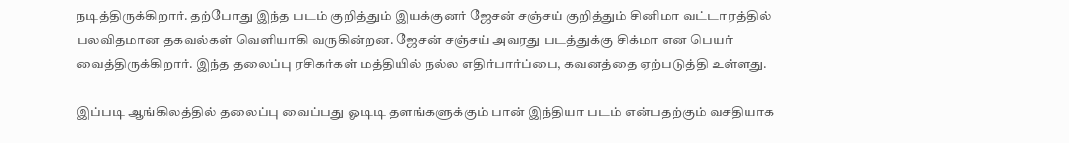நடித்திருக்கிறார். தற்போது இந்த படம் குறித்தும் இயக்குனர் ஜேசன் சஞ்சய் குறித்தும் சினிமா வட்டாரத்தில் பலவிதமான தகவல்கள் வெளியாகி வருகின்றன. ஜேசன் சஞ்சய் அவரது படத்துக்கு சிக்மா என பெயர் வைத்திருக்கிறார். இந்த தலைப்பு ரசிகர்கள் மத்தியில் நல்ல எதிர்பார்ப்பை, கவனத்தை ஏற்படுத்தி உள்ளது.

இப்படி ஆங்கிலத்தில் தலைப்பு வைப்பது ஓடிடி தளங்களுக்கும் பான் இந்தியா படம் என்பதற்கும் வசதியாக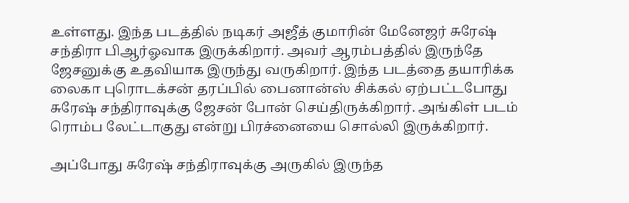உள்ளது. இந்த படத்தில் நடிகர் அஜீத் குமாரின் மேனேஜர் சுரேஷ் சந்திரா பிஆர்ஓவாக இருக்கிறார். அவர் ஆரம்பத்தில் இருந்தே ஜேசனுக்கு உதவியாக இருந்து வருகிறார். இந்த படத்தை தயாரிக்க லைகா புரொடக்சன் தரப்பில் பைனான்ஸ் சிக்கல் ஏற்பட்டபோது சுரேஷ் சந்திராவுக்கு ஜேசன் போன் செய்திருக்கிறார். அங்கிள் படம் ரொம்ப லேட்டாகுது என்று பிரச்னையை சொல்லி இருக்கிறார்.

அப்போது சுரேஷ் சந்திராவுக்கு அருகில் இருந்த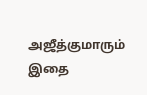அஜீத்குமாரும் இதை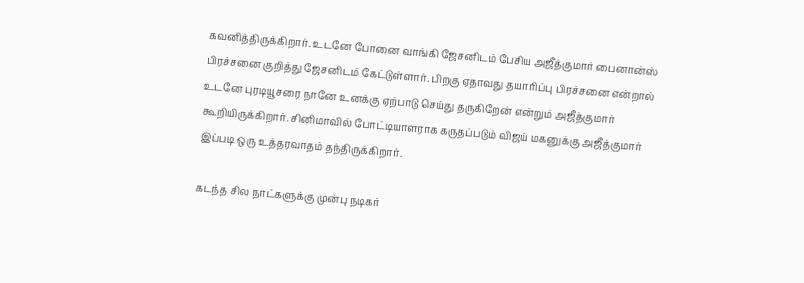கவனித்திருக்கிறார். உடனே போனை வாங்கி ஜேசனிடம் பேசிய அஜீத்குமார் பைனான்ஸ் பிரச்சனை குறித்து ஜேசனிடம் கேட்டுள்ளார். பிறகு ஏதாவது தயாரிப்பு பிரச்சனை என்றால் உடனே புரடியூசரை நானே உனக்கு ஏற்பாடு செய்து தருகிறேன் என்றும் அஜீத்குமார் கூறியிருக்கிறார். சினிமாவில் போட்டியாளராக கருதப்படும் விஜய் மகனுக்கு அஜீத்குமார் இப்படி ஒரு உத்தரவாதம் தந்திருக்கிறார்.

கடந்த சில நாட்களுக்கு முன்பு நடிகர்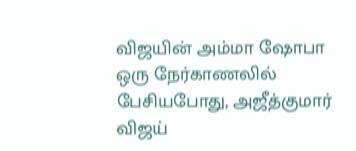விஜயின் அம்மா ஷோபா ஒரு நேர்காணலில் பேசியபோது, அஜீத்குமார் விஜய்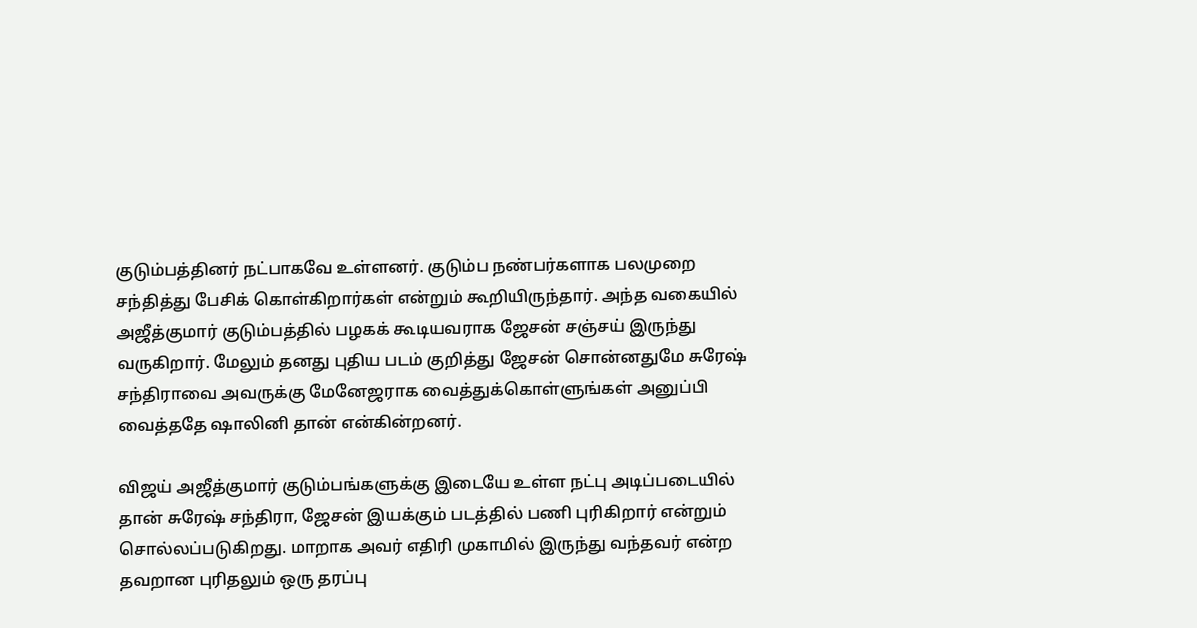குடும்பத்தினர் நட்பாகவே உள்ளனர். குடும்ப நண்பர்களாக பலமுறை சந்தித்து பேசிக் கொள்கிறார்கள் என்றும் கூறியிருந்தார். அந்த வகையில் அஜீத்குமார் குடும்பத்தில் பழகக் கூடியவராக ஜேசன் சஞ்சய் இருந்து வருகிறார். மேலும் தனது புதிய படம் குறித்து ஜேசன் சொன்னதுமே சுரேஷ் சந்திராவை அவருக்கு மேனேஜராக வைத்துக்கொள்ளுங்கள் அனுப்பி வைத்ததே ஷாலினி தான் என்கின்றனர்.

விஜய் அஜீத்குமார் குடும்பங்களுக்கு இடையே உள்ள நட்பு அடிப்படையில் தான் சுரேஷ் சந்திரா, ஜேசன் இயக்கும் படத்தில் பணி புரிகிறார் என்றும் சொல்லப்படுகிறது. மாறாக அவர் எதிரி முகாமில் இருந்து வந்தவர் என்ற தவறான புரிதலும் ஒரு தரப்பு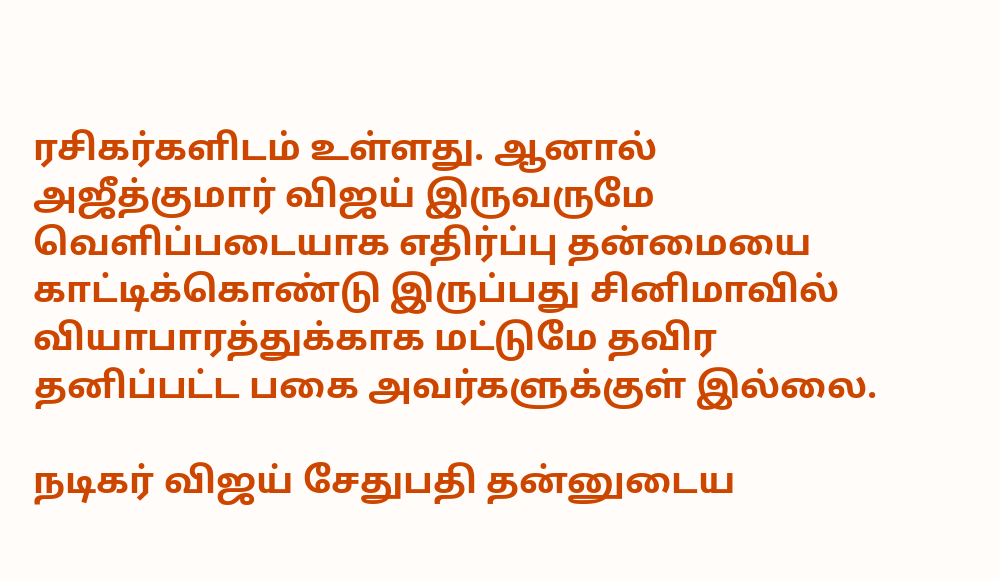ரசிகர்களிடம் உள்ளது. ஆனால் அஜீத்குமார் விஜய் இருவருமே வௌிப்படையாக எதிர்ப்பு தன்மையை காட்டிக்கொண்டு இருப்பது சினிமாவில் வியாபாரத்துக்காக மட்டுமே தவிர தனிப்பட்ட பகை அவர்களுக்குள் இல்லை.

நடிகர் விஜய் சேதுபதி தன்னுடைய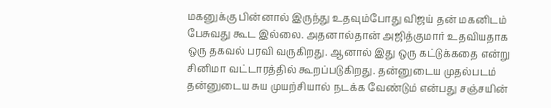மகனுக்கு பின்னால் இருந்து உதவும்போது விஜய் தன் மகனிடம் பேசுவது கூட இல்லை. அதனால்தான் அஜித்குமார் உதவியதாக ஒரு தகவல் பரவி வருகிறது. ஆனால் இது ஒரு கட்டுக்கதை என்று சினிமா வட்டாரத்தில் கூறப்படுகிறது. தன்னுடைய முதல்படம் தன்னுடைய சுய முயற்சியால் நடக்க வேண்டும் என்பது சஞ்சயின்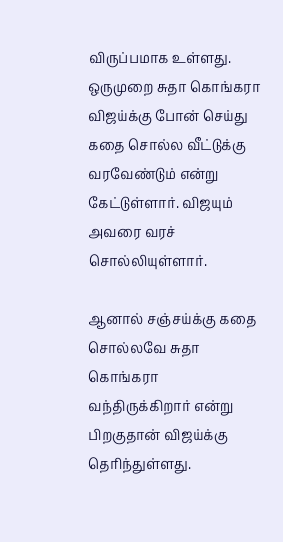விருப்பமாக உள்ளது. ஒருமுறை சுதா கொங்கரா விஜய்க்கு போன் செய்து கதை சொல்ல வீட்டுக்கு வரவேண்டும் என்று கேட்டுள்ளார். விஜயும் அவரை வரச் சொல்லியுள்ளார்.

ஆனால் சஞ்சய்க்கு கதை சொல்லவே சுதா கொங்கரா வந்திருக்கிறார் என்று பிறகுதான் விஜய்க்கு தெரிந்துள்ளது.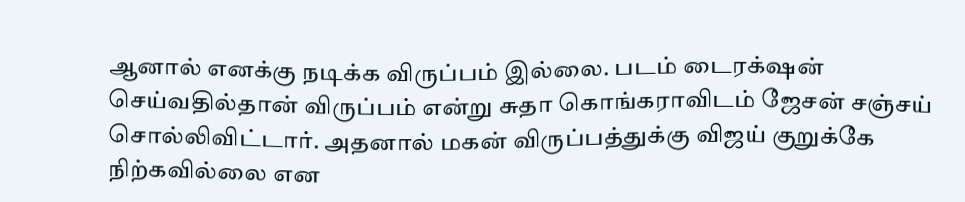ஆனால் எனக்கு நடிக்க விருப்பம் இல்லை. படம் டைரக்‌ஷன் செய்வதில்தான் விருப்பம் என்று சுதா கொங்கராவிடம் ஜேசன் சஞ்சய் சொல்லிவிட்டார். அதனால் மகன் விருப்பத்துக்கு விஜய் குறுக்கே நிற்கவில்லை என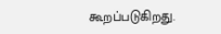கூறப்படுகிறது.